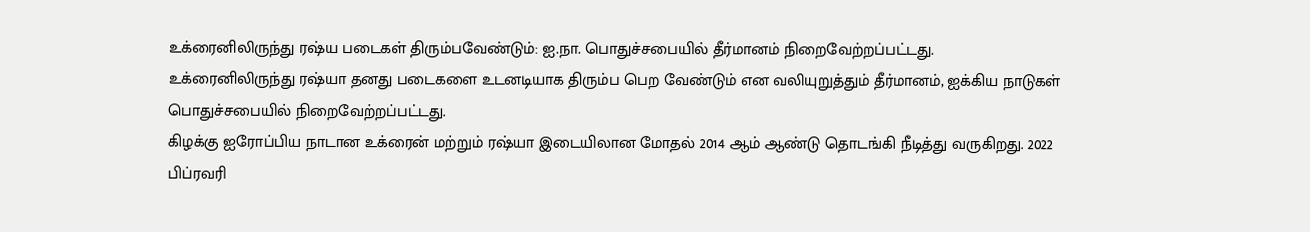உக்ரைனிலிருந்து ரஷ்ய படைகள் திரும்பவேண்டும்: ஐ.நா. பொதுச்சபையில் தீர்மானம் நிறைவேற்றப்பட்டது.
உக்ரைனிலிருந்து ரஷ்யா தனது படைகளை உடனடியாக திரும்ப பெற வேண்டும் என வலியுறுத்தும் தீர்மானம், ஐக்கிய நாடுகள் பொதுச்சபையில் நிறைவேற்றப்பட்டது.
கிழக்கு ஐரோப்பிய நாடான உக்ரைன் மற்றும் ரஷ்யா இடையிலான மோதல் 2014 ஆம் ஆண்டு தொடங்கி நீடித்து வருகிறது. 2022 பிப்ரவரி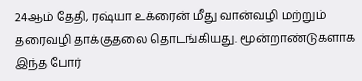24ஆம் தேதி, ரஷ்யா உக்ரைன் மீது வான்வழி மற்றும் தரைவழி தாக்குதலை தொடங்கியது. மூன்றாண்டுகளாக இந்த போர்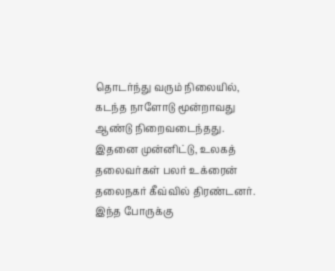தொடர்ந்து வரும் நிலையில், கடந்த நாளோடு மூன்றாவது ஆண்டு நிறைவடைந்தது. இதனை முன்னிட்டு, உலகத் தலைவர்கள் பலர் உக்ரைன் தலைநகர் கீவ்வில் திரண்டனர்.
இந்த போருக்கு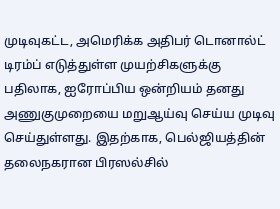முடிவுகட்ட, அமெரிக்க அதிபர் டொனால்ட் டிரம்ப் எடுத்துள்ள முயற்சிகளுக்கு பதிலாக, ஐரோப்பிய ஒன்றியம் தனது அணுகுமுறையை மறுஆய்வு செய்ய முடிவு செய்துள்ளது. இதற்காக, பெல்ஜியத்தின் தலைநகரான பிரஸல்சில்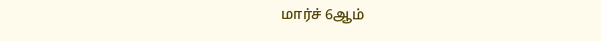மார்ச் 6ஆம்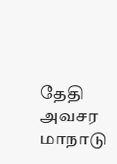தேதி அவசர மாநாடு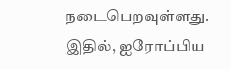நடைபெறவுள்ளது. இதில், ஐரோப்பிய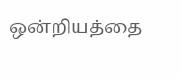ஒன்றியத்தை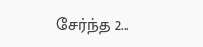சேர்ந்த 2...